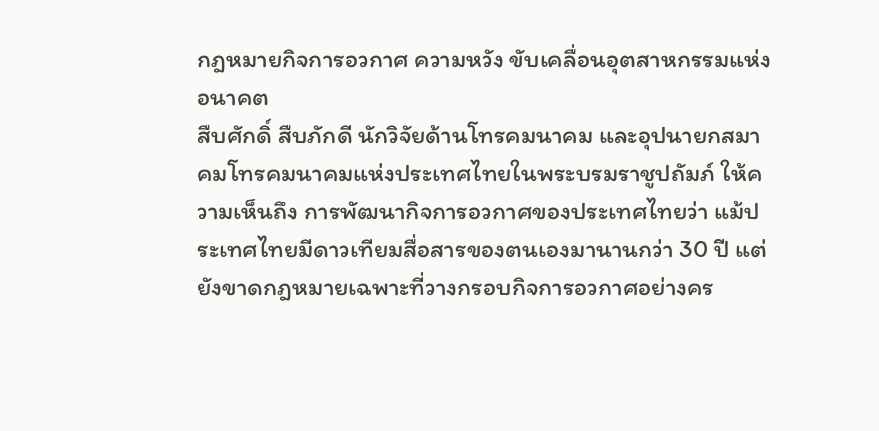กฎหมายกิจการอวกาศ ความหวัง ขับเคลื่อนอุตสาหกรรมแห่งอนาคต
สืบศักดิ์ สืบภักดี นักวิจัยด้านโทรคมนาคม และอุปนายกสมาคมโทรคมนาคมแห่งประเทศไทยในพระบรมราชูปถัมภ์ ให้ความเห็นถึง การพัฒนากิจการอวกาศของประเทศไทยว่า แม้ประเทศไทยมีดาวเทียมสื่อสารของตนเองมานานกว่า 30 ปี แต่ยังขาดกฎหมายเฉพาะที่วางกรอบกิจการอวกาศอย่างคร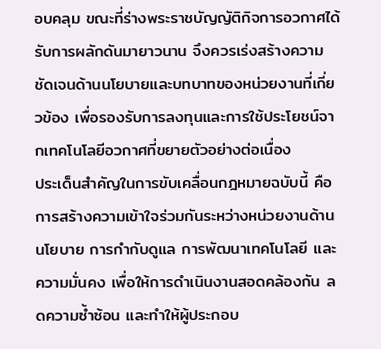อบคลุม ขณะที่ร่างพระราชบัญญัติกิจการอวกาศได้รับการผลักดันมายาวนาน จึงควรเร่งสร้างความชัดเจนด้านนโยบายและบทบาทของหน่วยงานที่เกี่ยวข้อง เพื่อรองรับการลงทุนและการใช้ประโยชน์จากเทคโนโลยีอวกาศที่ขยายตัวอย่างต่อเนื่อง
ประเด็นสำคัญในการขับเคลื่อนกฎหมายฉบับนี้ คือการสร้างความเข้าใจร่วมกันระหว่างหน่วยงานด้านนโยบาย การกำกับดูแล การพัฒนาเทคโนโลยี และความมั่นคง เพื่อให้การดำเนินงานสอดคล้องกัน ลดความซ้ำซ้อน และทำให้ผู้ประกอบ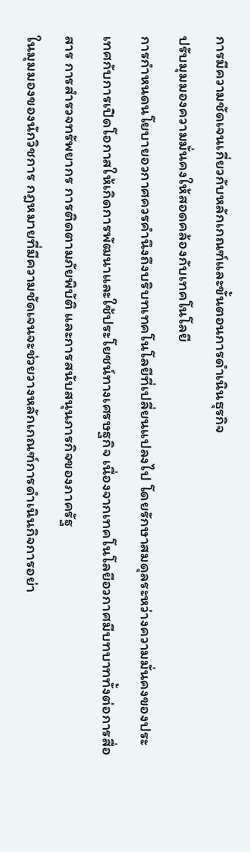การมีความชัดเจนเกี่ยวกับหลักเกณฑ์และขั้นตอนการดำเนินธุรกิจ
ปรับมุมมองความมั่นคงให้สอดคล้องกับเทคโนโลยี
การกำหนดนโยบายอวกาศควรคำนึงถึงบริบทเทคโนโลยีที่เปลี่ยนแปลงไป โดยรักษาสมดุลระหว่างความมั่นคงของประเทศกับการเปิดโอกาสให้เกิดการพัฒนาและใช้ประโยชน์ทางเศรษฐกิจ เนื่องจากเทคโนโลยีอวกาศมีบทบาททั้งต่อการสื่อสาร การสำรวจทรัพยากร การติดตามภัยพิบัติ และการสนับสนุนภารกิจของภาครัฐ
ในมุมมองของนักวิชการ กฎหมายที่มีความชัดเจนจะช่วยวางหลักเกณฑ์การดำเนินกิจการอย่า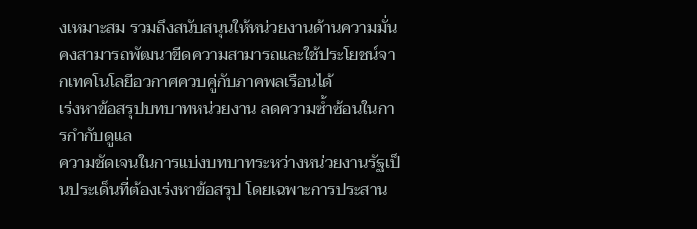งเหมาะสม รวมถึงสนับสนุนให้หน่วยงานด้านความมั่นคงสามารถพัฒนาขีดความสามารถและใช้ประโยชน์จากเทคโนโลยีอวกาศควบคู่กับภาคพลเรือนได้
เร่งหาข้อสรุปบทบาทหน่วยงาน ลดความซ้ำซ้อนในการกำกับดูแล
ความชัดเจนในการแบ่งบทบาทระหว่างหน่วยงานรัฐเป็นประเด็นที่ต้องเร่งหาข้อสรุป โดยเฉพาะการประสาน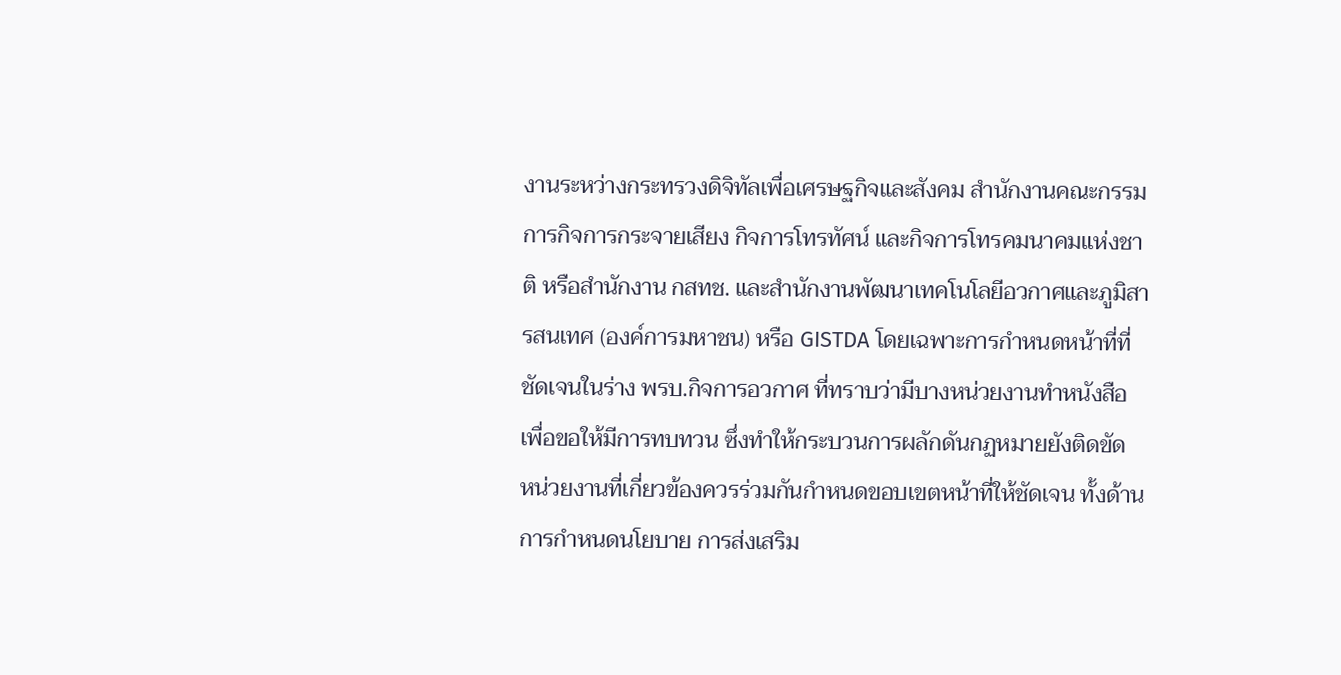งานระหว่างกระทรวงดิจิทัลเพื่อเศรษฐกิจและสังคม สำนักงานคณะกรรมการกิจการกระจายเสียง กิจการโทรทัศน์ และกิจการโทรคมนาคมแห่งชาติ หรือสำนักงาน กสทช. และสำนักงานพัฒนาเทคโนโลยีอวกาศและภูมิสารสนเทศ (องค์การมหาชน) หรือ GISTDA โดยเฉพาะการกำหนดหน้าที่ที่ชัดเจนในร่าง พรบ.กิจการอวกาศ ที่ทราบว่ามีบางหน่วยงานทำหนังสือเพื่อขอให้มีการทบทวน ซึ่งทำให้กระบวนการผลักดันกฏหมายยังติดขัด
หน่วยงานที่เกี่ยวข้องควรร่วมกันกำหนดขอบเขตหน้าที่ให้ชัดเจน ทั้งด้านการกำหนดนโยบาย การส่งเสริม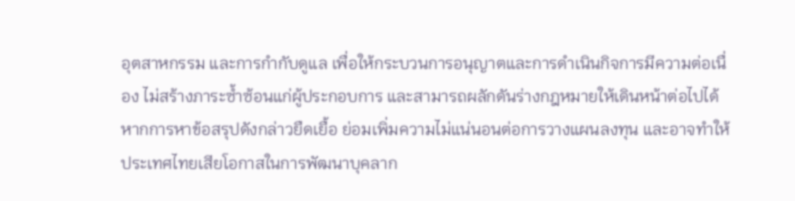อุตสาหกรรม และการกำกับดูแล เพื่อให้กระบวนการอนุญาตและการดำเนินกิจการมีความต่อเนื่อง ไม่สร้างภาระซ้ำซ้อนแก่ผู้ประกอบการ และสามารถผลักดันร่างกฎหมายให้เดินหน้าต่อไปได้
หากการหาข้อสรุปดังกล่าวยืดเยื้อ ย่อมเพิ่มความไม่แน่นอนต่อการวางแผนลงทุน และอาจทำให้ประเทศไทยเสียโอกาสในการพัฒนาบุคลาก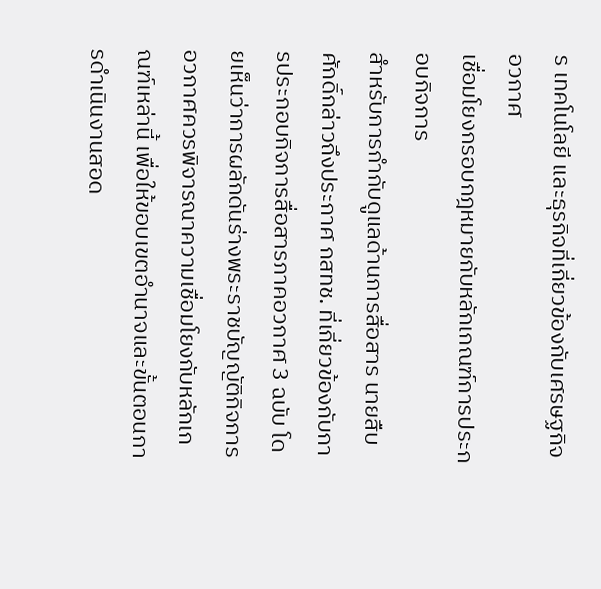ร เทคโนโลยี และธุรกิจที่เกี่ยวข้องกับเศรษฐกิจอวกาศ
เชื่อมโยงกรอบกฎหมายกับหลักเกณฑ์การประกอบกิจการ
สำหรับการกำกับดูแลด้านการสื่อสาร นายสืบศักดิ์กล่าวถึงประกาศ กสทช. ที่เกี่ยวข้องกับการประกอบกิจการสื่อสารภาคอวกาศ 3 ฉบับ โดยเห็นว่าการผลักดันร่างพระราชบัญญัติกิจการอวกาศควรพิจารณาความเชื่อมโยงกับหลักเกณฑ์เหล่านี้ เพื่อให้ขอบเขตอำนาจและขั้นตอนการดำเนินงานสอด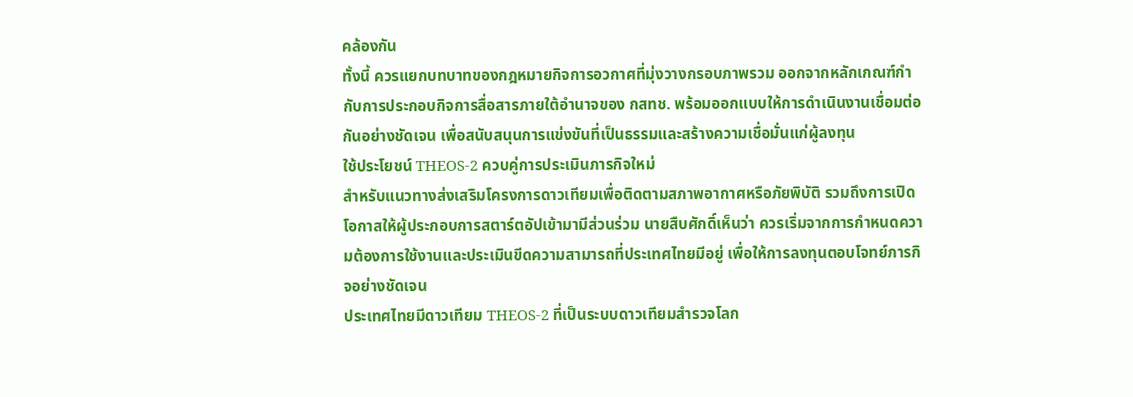คล้องกัน
ทั้งนี้ ควรแยกบทบาทของกฎหมายกิจการอวกาศที่มุ่งวางกรอบภาพรวม ออกจากหลักเกณฑ์กำกับการประกอบกิจการสื่อสารภายใต้อำนาจของ กสทช. พร้อมออกแบบให้การดำเนินงานเชื่อมต่อกันอย่างชัดเจน เพื่อสนับสนุนการแข่งขันที่เป็นธรรมและสร้างความเชื่อมั่นแก่ผู้ลงทุน
ใช้ประโยชน์ THEOS-2 ควบคู่การประเมินภารกิจใหม่
สำหรับแนวทางส่งเสริมโครงการดาวเทียมเพื่อติดตามสภาพอากาศหรือภัยพิบัติ รวมถึงการเปิดโอกาสให้ผู้ประกอบการสตาร์ตอัปเข้ามามีส่วนร่วม นายสืบศักดิ์เห็นว่า ควรเริ่มจากการกำหนดความต้องการใช้งานและประเมินขีดความสามารถที่ประเทศไทยมีอยู่ เพื่อให้การลงทุนตอบโจทย์ภารกิจอย่างชัดเจน
ประเทศไทยมีดาวเทียม THEOS-2 ที่เป็นระบบดาวเทียมสำรวจโลก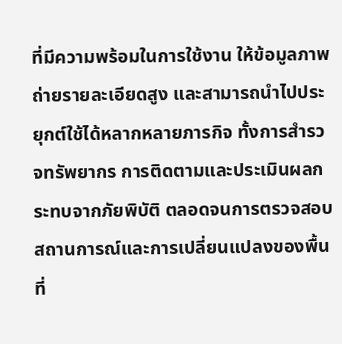ที่มีความพร้อมในการใช้งาน ให้ข้อมูลภาพถ่ายรายละเอียดสูง และสามารถนำไปประยุกต์ใช้ได้หลากหลายภารกิจ ทั้งการสำรวจทรัพยากร การติดตามและประเมินผลกระทบจากภัยพิบัติ ตลอดจนการตรวจสอบสถานการณ์และการเปลี่ยนแปลงของพื้นที่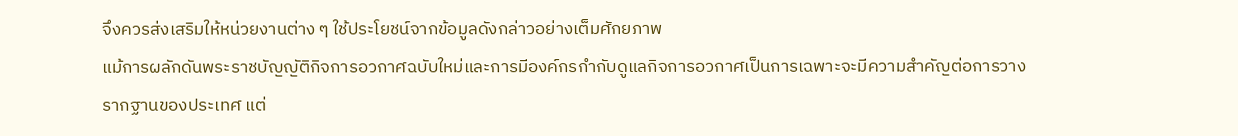จึงควรส่งเสริมให้หน่วยงานต่าง ๆ ใช้ประโยชน์จากข้อมูลดังกล่าวอย่างเต็มศักยภาพ
แม้การผลักดันพระราชบัญญัติกิจการอวกาศฉบับใหม่และการมีองค์กรกำกับดูแลกิจการอวกาศเป็นการเฉพาะจะมีความสำคัญต่อการวางรากฐานของประเทศ แต่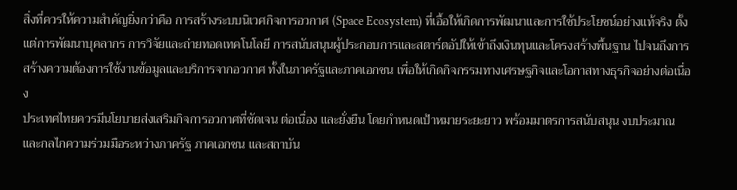สิ่งที่ควรให้ความสำคัญยิ่งกว่าคือ การสร้างระบบนิเวศกิจการอวกาศ (Space Ecosystem) ที่เอื้อให้เกิดการพัฒนาและการใช้ประโยชน์อย่างแท้จริง ตั้งแต่การพัฒนาบุคลากร การวิจัยและถ่ายทอดเทคโนโลยี การสนับสนุนผู้ประกอบการและสตาร์ตอัปให้เข้าถึงเงินทุนและโครงสร้างพื้นฐาน ไปจนถึงการสร้างความต้องการใช้งานข้อมูลและบริการจากอวกาศ ทั้งในภาครัฐและภาคเอกชน เพื่อให้เกิดกิจกรรมทางเศรษฐกิจและโอกาสทางธุรกิจอย่างต่อเนื่อง
ประเทศไทยควรมีนโยบายส่งเสริมกิจการอวกาศที่ชัดเจน ต่อเนื่อง และยั่งยืน โดยกำหนดเป้าหมายระยะยาว พร้อมมาตรการสนับสนุน งบประมาณ และกลไกความร่วมมือระหว่างภาครัฐ ภาคเอกชน และสถาบัน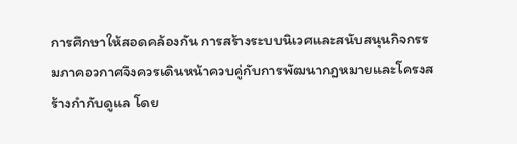การศึกษาให้สอดคล้องกัน การสร้างระบบนิเวศและสนับสนุนกิจกรรมภาคอวกาศจึงควรเดินหน้าควบคู่กับการพัฒนากฎหมายและโครงสร้างกำกับดูแล โดย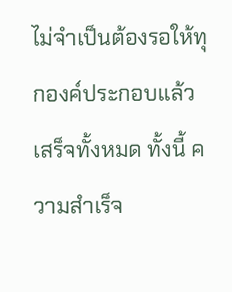ไม่จำเป็นต้องรอให้ทุกองค์ประกอบแล้วเสร็จทั้งหมด ทั้งนี้ ความสำเร็จ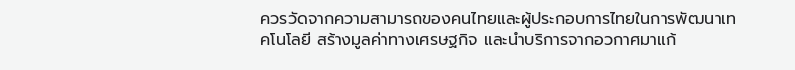ควรวัดจากความสามารถของคนไทยและผู้ประกอบการไทยในการพัฒนาเทคโนโลยี สร้างมูลค่าทางเศรษฐกิจ และนำบริการจากอวกาศมาแก้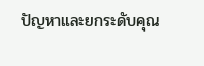ปัญหาและยกระดับคุณ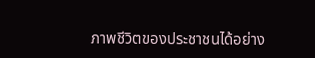ภาพชีวิตของประชาชนได้อย่าง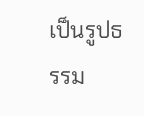เป็นรูปธรรม